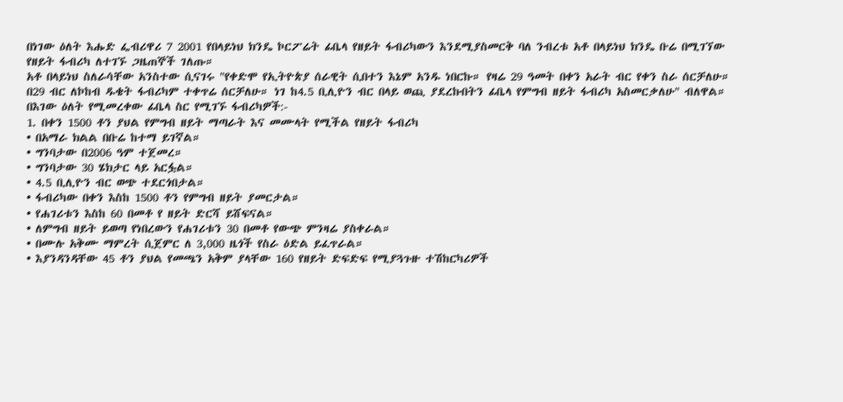በነገው ዕለት እሑድ ፌብሪዋሪ 7 2001 የበላይነህ ክንዴ ኮርፖሬት ፊቤላ የዘይት ፋብሪካውን እንደሚያስመርቅ ባለ ንብረቱ አቶ በላይነህ ክንዴ ቡሬ በሚገኘው የዘይት ፋብሪካ ለተገኙ ጋዜጠኞች ገለጡ።
አቶ በላይነህ ስለራሳቸው አንስተው ሲናገሩ "የቀድሞ የኢትዮጵያ ሰራዊት ሲበተን እኔም አንዱ ነበርኩ። የዛሬ 29 ዓመት በቀን አራት ብር የቀን ስራ ሰርቻለሁ። በ29 ብር ለኮከብ ዱቄት ፋብሪካም ተቀጥሬ ሰርቻለሁ። ነገ ከ4.5 ቢሊዮን ብር በላይ ወጪ ያደረኩበትን ፊቤላ የምግብ ዘይት ፋብሪካ አስመርቃለሁ" ብለዋል።
በእገው ዕለት የሚመረቀው ፊቤላ ስር የሚገኙ ፋብሪካዎች:-
1. በቀን 1500 ቶን ያህል የምግብ ዘይት ማጣራት እና መሙላት የሚችል የዘይት ፋብሪካ
• በአማራ ክልል በቡሬ ከተማ ይገኛል።
• ግንባታው በ2006 ዓም ተጀመረ።
• ግንባታው 30 ሄክታር ላይ አርፏል።
• 4.5 ቢሊዮን ብር ወጭ ተደርጎበታል።
• ፋብሪካው በቀን እስከ 1500 ቶን የምግብ ዘይት ያመርታል።
• የሐገሪቱን እስከ 60 በመቶ የ ዘይት ድርሻ ይሸፍናል።
• ለምግብ ዘይት ይወጣ የነበረውን የሐገሪቱን 30 በመቶ የውጭ ምንዛሬ ያስቀራል።
• በሙሉ አቅሙ ማምረት ሲጀምር ለ 3,000 ዜጎች የስራ ዕድል ይፈጥራል።
• እያንዳንዳቸው 45 ቶን ያህል የመጫን አቅም ያላቸው 160 የዘይት ድፍድፍ የሚያጓጉዙ ተሽከርካሪዎች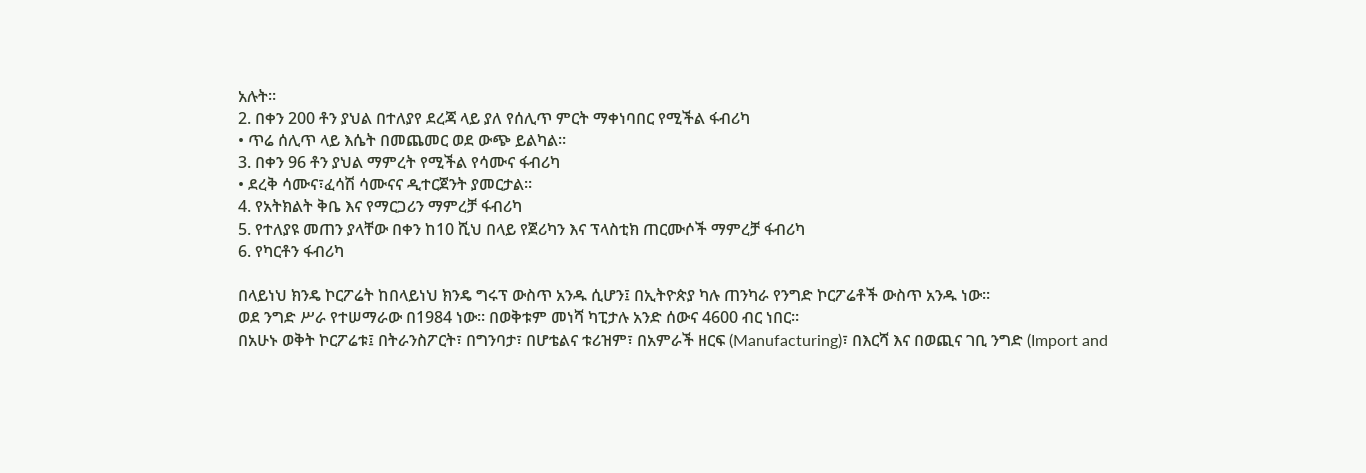አሉት።
2. በቀን 200 ቶን ያህል በተለያየ ደረጃ ላይ ያለ የሰሊጥ ምርት ማቀነባበር የሚችል ፋብሪካ
• ጥሬ ሰሊጥ ላይ እሴት በመጨመር ወደ ውጭ ይልካል።
3. በቀን 96 ቶን ያህል ማምረት የሚችል የሳሙና ፋብሪካ
• ደረቅ ሳሙና፣ፈሳሽ ሳሙናና ዲተርጀንት ያመርታል።
4. የአትክልት ቅቤ እና የማርጋሪን ማምረቻ ፋብሪካ
5. የተለያዩ መጠን ያላቸው በቀን ከ10 ሺህ በላይ የጀሪካን እና ፕላስቲክ ጠርሙሶች ማምረቻ ፋብሪካ
6. የካርቶን ፋብሪካ

በላይነህ ክንዴ ኮርፖሬት ከበላይነህ ክንዴ ግሩፕ ውስጥ አንዱ ሲሆን፤ በኢትዮጵያ ካሉ ጠንካራ የንግድ ኮርፖሬቶች ውስጥ አንዱ ነው።
ወደ ንግድ ሥራ የተሠማራው በ1984 ነው። በወቅቱም መነሻ ካፒታሉ አንድ ሰውና 4600 ብር ነበር።
በአሁኑ ወቅት ኮርፖሬቱ፤ በትራንስፖርት፣ በግንባታ፣ በሆቴልና ቱሪዝም፣ በአምራች ዘርፍ (Manufacturing)፣ በእርሻ እና በወጪና ገቢ ንግድ (Import and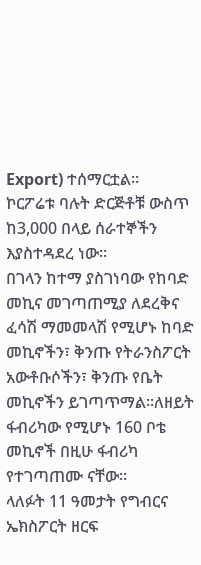Export) ተሰማርቷል።
ኮርፖሬቱ ባሉት ድርጅቶቹ ውስጥ ከ3,000 በላይ ሰራተኞችን እያስተዳደረ ነው።
በገላን ከተማ ያስገነባው የከባድ መኪና መገጣጠሚያ ለደረቅና ፈሳሽ ማመመላሽ የሚሆኑ ከባድ መኪኖችን፣ ቅንጡ የትራንስፖርት አውቶቡሶችን፣ ቅንጡ የቤት መኪኖችን ይገጣጥማል።ለዘይት ፋብሪካው የሚሆኑ 160 ቦቴ መኪኖች በዚሁ ፋብሪካ የተገጣጠሙ ናቸው።
ላለፉት 11 ዓመታት የግብርና ኤክስፖርት ዘርፍ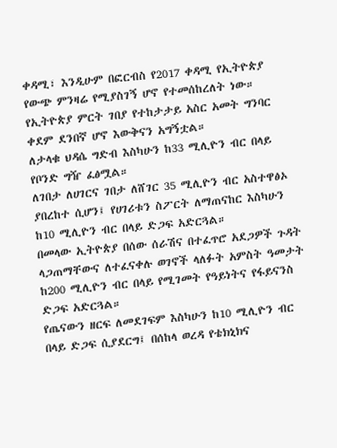ቀዳሚ፣ እንዲሁም በፎርብስ የ2017 ቀዳሚ የኢትዮጵያ የውጭ ምንዛሬ የሚያስገኝ ሆኖ የተመሰከረለት ነው።
የኢትዮጵያ ምርት ገበያ የተከታታይ አስር አመት ግንባር ቀደም ደንበኛ ሆኖ እውቅናን አግኝቷል።
ለታላቁ ህዳሴ ግድብ እስካሁን ከ33 ሚሊዮን ብር በላይ የቦንድ ግዥ ፈፅሟል።
ለገበታ ለሀገርና ገበታ ለሸገር 35 ሚሊዮን ብር አስተዋፅኦ ያበረከተ ሲሆን፤ የሀገሪቱን ስፖርት ለማጠናከር እስካሁን ከ10 ሚሊዮን ብር በላይ ድጋፍ አድርጓል።
በመላው ኢትዮጵያ በሰው ሰራሽና በተፈጥሮ አደጋዎች ጉዳት ላጋጠማቸውና ለተፈናቀሉ ወገኖች ላለፉት አምስት ዓመታት ከ200 ሚሊዮን ብር በላይ የሚገመት የዓይነትና የፋይናንስ ድጋፍ አድርጓል።
የጤናውን ዘርፍ ለመደገፍም እስካሁን ከ10 ሚሊዮን ብር በላይ ድጋፍ ሲያደርግ፤ በሰከላ ወረዳ የቴክኒክና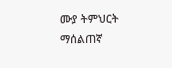ሙያ ትምህርት ማሰልጠኛ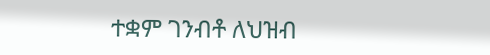ተቋም ገንብቶ ለህዝብ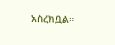አስረክቧል።